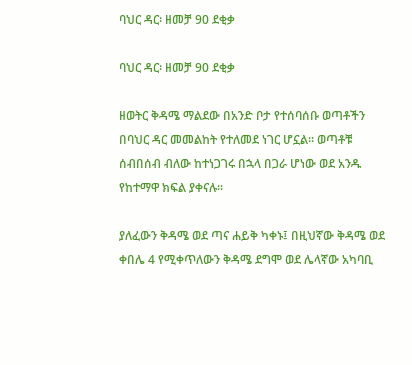ባህር ዳር፡ ዘመቻ 90 ደቂቃ

ባህር ዳር፡ ዘመቻ 90 ደቂቃ

ዘወትር ቅዳሜ ማልደው በአንድ ቦታ የተሰባሰቡ ወጣቶችን በባህር ዳር መመልከት የተለመደ ነገር ሆኗል። ወጣቶቹ ሰብበሰብ ብለው ከተነጋገሩ በኋላ በጋራ ሆነው ወደ አንዱ የከተማዋ ክፍል ያቀናሉ።

ያለፈውን ቅዳሜ ወደ ጣና ሐይቅ ካቀኑ፤ በዚህኛው ቅዳሜ ወደ ቀበሌ 4 የሚቀጥለውን ቅዳሜ ደግሞ ወደ ሌላኛው አካባቢ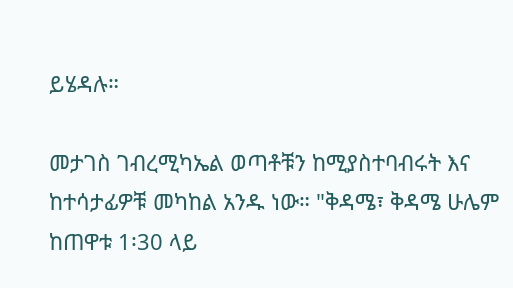ይሄዳሉ።

መታገስ ገብረሚካኤል ወጣቶቹን ከሚያስተባብሩት እና ከተሳታፊዎቹ መካከል አንዱ ነው። "ቅዳሜ፣ ቅዳሜ ሁሌም ከጠዋቱ 1፡30 ላይ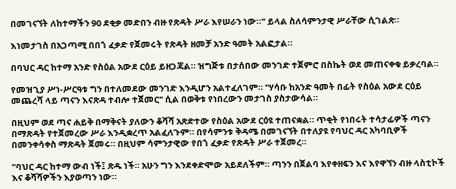በመገናኘት ለከተማችን 90 ደቂቃ መድበን ብዙ የጽዳት ሥራ እየሠራን ነው።" ይላል ስለሳምንታዊ ሥራቸው ሲገልጽ።

እነመታገስ በአጋጣሚ በበጎ ፈቃድ የጀመሩት የጽዳት ዘመቻ አንድ ዓመት አልፎታል።

በባህር ዳር ከተማ አንድ የስዕል አውደ ርዕይ ይዘጋጃል። ዝግጅቱ በታሰበው መንገድ ተጀምሮ በስኬት ወደ መጠናቀቁ ይቃረባል።

የመዝጊያ ሥነ-ሥርዓቱ ግን በተለመደው መንገድ እንዲሆን አልተፈለገም። "ሃሳቡ ከአንድ ዓመት በፊት የስዕል አውደ ርዕይ መጨረሻ ላይ ጣናን እናጽዳ ተብሎ ተጀመር" ሲል በወቅቱ የነበረውን መታገስ ያስታውሳል።

በዚህም ወደ ጣና ሐይቅ በማቅናት ያለውን ቆሻሻ አጽድተው የስዕል አውደ ርዕዩ ተጠናቋል። ጥቂት የነበሩት ተሳታፊዎች ጣናን በማጽዳት የተጀመረው ሥራ እንዲቋረጥ አልፈለጉም። በየሳምንቱ ቅዳሜ በመገናኘት በተለያዩ የባህር ዳር አካባቢዎች በመንቀሳቀስ ማጽዳት ጀመሩ። በዚህም ሳምንታዊው የበጎ ፈቃድ የጽዳት ሥራ ተጀመረ።

"ባህር ዳር ከተማ ውብ ነች፤ ጽዱ ነች። አሁን ግን እንደቀድሞው አይደለችም። ጣንን በጀልባ እየቀዘፍን እና እየዋኘን ብዙ ላስቲኮች እና ቆሻሻዎችን እያወጣን ነው።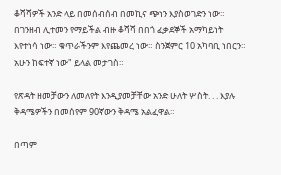ቆሻሻዎች አንድ ላይ በመሰብሰብ በመኪና ጭነን እያስወገድን ነው። በገንዘብ ሊተመን የማይችል ብዙ ቆሻሻ በበጎ ፈቃደኞች አማካይነት እየተነሳ ነው። ቁጥራችንም እየጨመረ ነው። ስንጀምር 10 አካባቢ ነበርን። አሁን ከፍተኛ ነው" ይላል መታገስ።

የጽዳት ዘመቻውን ለመለየት እንዲያመቻቸው አንድ ሁለት ሦስት. . . እያሉ ቅዳሜዎችን በመሰየም 90ኛውን ቅዳሜ አልፈዋል።

በጣም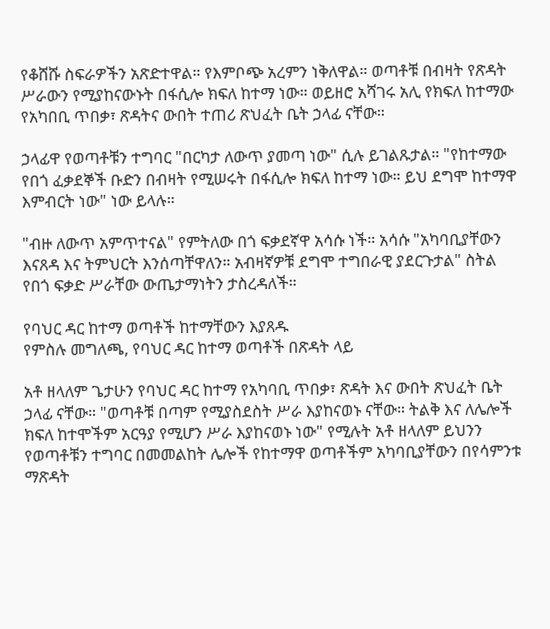የቆሸሹ ስፍራዎችን አጽድተዋል። የእምቦጭ አረምን ነቅለዋል። ወጣቶቹ በብዛት የጽዳት ሥራውን የሚያከናውኑት በፋሲሎ ክፍለ ከተማ ነው። ወይዘሮ አሻገሩ አሊ የክፍለ ከተማው የአካበቢ ጥበቃ፣ ጽዳትና ውበት ተጠሪ ጽህፈት ቤት ኃላፊ ናቸው።

ኃላፊዋ የወጣቶቹን ተግባር "በርካታ ለውጥ ያመጣ ነው" ሲሉ ይገልጹታል። "የከተማው የበጎ ፈቃደኞች ቡድን በብዛት የሚሠሩት በፋሲሎ ክፍለ ከተማ ነው። ይህ ደግሞ ከተማዋ እምብርት ነው" ነው ይላሉ።

"ብዙ ለውጥ አምጥተናል" የምትለው በጎ ፍቃደኛዋ አሳሱ ነች። አሳሱ "አካባቢያቸውን እናጸዳ እና ትምህርት እንሰጣቸዋለን። አብዛኛዎቹ ደግሞ ተግበራዊ ያደርጉታል" ስትል የበጎ ፍቃድ ሥራቸው ውጤታማነትን ታስረዳለች።

የባህር ዳር ከተማ ወጣቶች ከተማቸውን እያጸዱ
የምስሉ መግለጫ, የባህር ዳር ከተማ ወጣቶች በጽዳት ላይ

አቶ ዘላለም ጌታሁን የባህር ዳር ከተማ የአካባቢ ጥበቃ፣ ጽዳት እና ውበት ጽህፈት ቤት ኃላፊ ናቸው። "ወጣቶቹ በጣም የሚያስደስት ሥራ እያከናወኑ ናቸው። ትልቅ እና ለሌሎች ክፍለ ከተሞችም አርዓያ የሚሆን ሥራ እያከናወኑ ነው" የሚሉት አቶ ዘላለም ይህንን የወጣቶቹን ተግባር በመመልከት ሌሎች የከተማዋ ወጣቶችም አካባቢያቸውን በየሳምንቱ ማጽዳት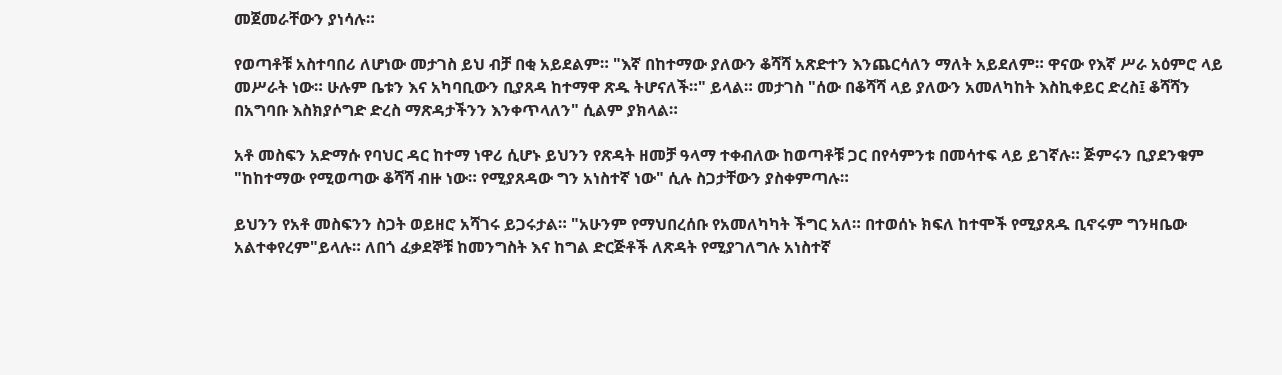መጀመራቸውን ያነሳሉ።

የወጣቶቹ አስተባበሪ ለሆነው መታገስ ይህ ብቻ በቂ አይደልም። "እኛ በከተማው ያለውን ቆሻሻ አጽድተን እንጨርሳለን ማለት አይደለም። ዋናው የእኛ ሥራ አዕምሮ ላይ መሥራት ነው። ሁሉም ቤቱን እና አካባቢውን ቢያጸዳ ከተማዋ ጽዱ ትሆናለች።" ይላል። መታገስ "ሰው በቆሻሻ ላይ ያለውን አመለካከት እስኪቀይር ድረስ፤ ቆሻሻን በአግባቡ እስክያሶግድ ድረስ ማጽዳታችንን እንቀጥላለን" ሲልም ያክላል።

አቶ መስፍን አድማሱ የባህር ዳር ከተማ ነዋሪ ሲሆኑ ይህንን የጽዳት ዘመቻ ዓላማ ተቀብለው ከወጣቶቹ ጋር በየሳምንቱ በመሳተፍ ላይ ይገኛሉ። ጅምሩን ቢያደንቁም "ከከተማው የሚወጣው ቆሻሻ ብዙ ነው። የሚያጸዳው ግን አነስተኛ ነው" ሲሉ ስጋታቸውን ያስቀምጣሉ።

ይህንን የአቶ መስፍንን ስጋት ወይዘሮ አሻገሩ ይጋሩታል። "አሁንም የማህበረሰቡ የአመለካካት ችግር አለ። በተወሰኑ ክፍለ ከተሞች የሚያጸዱ ቢኖሩም ግንዛቤው አልተቀየረም"ይላሉ። ለበጎ ፈቃደኞቹ ከመንግስት እና ከግል ድርጅቶች ለጽዳት የሚያገለግሉ አነስተኛ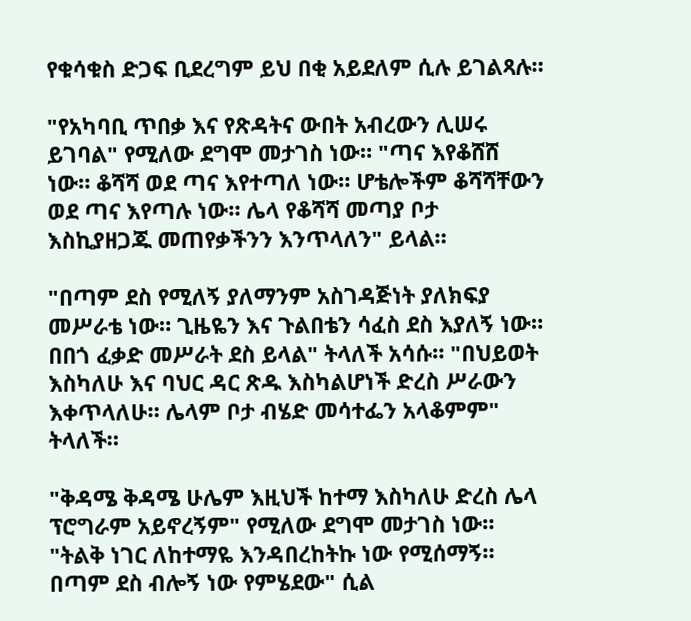የቁሳቁስ ድጋፍ ቢደረግም ይህ በቂ አይደለም ሲሉ ይገልጻሉ።

"የአካባቢ ጥበቃ እና የጽዳትና ውበት አብረውን ሊሠሩ ይገባል" የሚለው ደግሞ መታገስ ነው። "ጣና እየቆሸሸ ነው። ቆሻሻ ወደ ጣና እየተጣለ ነው። ሆቴሎችም ቆሻሻቸውን ወደ ጣና እየጣሉ ነው። ሌላ የቆሻሻ መጣያ ቦታ እስኪያዘጋጁ መጠየቃችንን እንጥላለን" ይላል።

"በጣም ደስ የሚለኝ ያለማንም አስገዳጅነት ያለክፍያ መሥራቴ ነው። ጊዜዬን እና ጉልበቴን ሳፈስ ደስ እያለኝ ነው። በበጎ ፈቃድ መሥራት ደስ ይላል" ትላለች አሳሱ። "በህይወት እስካለሁ እና ባህር ዳር ጽዱ እስካልሆነች ድረስ ሥራውን እቀጥላለሁ። ሌላም ቦታ ብሄድ መሳተፌን አላቆምም" ትላለች።

"ቅዳሜ ቅዳሜ ሁሌም እዚህች ከተማ እስካለሁ ድረስ ሌላ ፕሮግራም አይኖረኝም" የሚለው ደግሞ መታገስ ነው። "ትልቅ ነገር ለከተማዬ እንዳበረከትኩ ነው የሚሰማኝ። በጣም ደስ ብሎኝ ነው የምሄደው" ሲል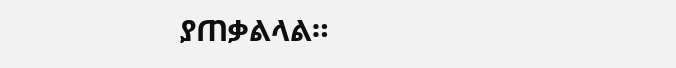ያጠቃልላል።